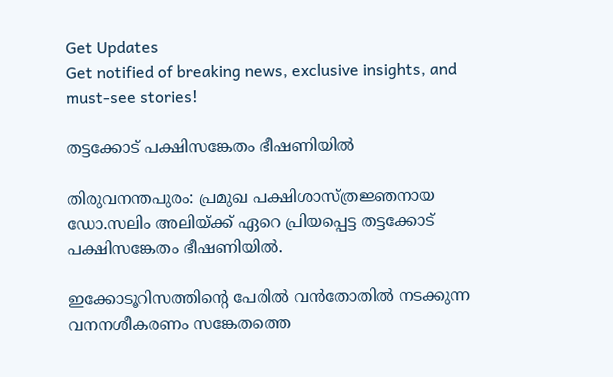Get Updates
Get notified of breaking news, exclusive insights, and must-see stories!

തട്ടക്കോട് പക്ഷിസങ്കേതം ഭീഷണിയില്‍

തിരുവനന്തപുരം: പ്രമുഖ പക്ഷിശാസ്ത്രജ്ഞനായ ഡോ.സലിം അലിയ്ക്ക് ഏറെ പ്രിയപ്പെട്ട തട്ടക്കോട് പക്ഷിസങ്കേതം ഭീഷണിയില്‍.

ഇക്കോടൂറിസത്തിന്റെ പേരില്‍ വന്‍തോതില്‍ നടക്കുന്ന വനനശീകരണം സങ്കേതത്തെ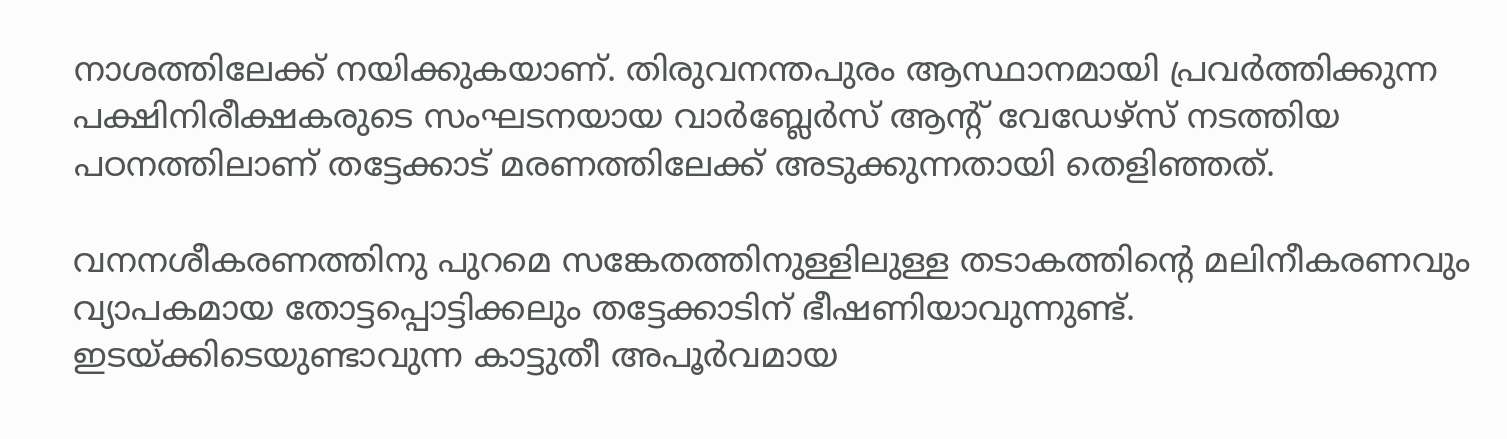നാശത്തിലേക്ക് നയിക്കുകയാണ്. തിരുവനന്തപുരം ആസ്ഥാനമായി പ്രവര്‍ത്തിക്കുന്ന പക്ഷിനിരീക്ഷകരുടെ സംഘടനയായ വാര്‍ബ്ലേര്‍സ് ആന്റ് വേഡേഴ്സ് നടത്തിയ പഠനത്തിലാണ് തട്ടേക്കാട് മരണത്തിലേക്ക് അടുക്കുന്നതായി തെളിഞ്ഞത്.

വനനശീകരണത്തിനു പുറമെ സങ്കേതത്തിനുള്ളിലുള്ള തടാകത്തിന്റെ മലിനീകരണവും വ്യാപകമായ തോട്ടപ്പൊട്ടിക്കലും തട്ടേക്കാടിന് ഭീഷണിയാവുന്നുണ്ട്. ഇടയ്ക്കിടെയുണ്ടാവുന്ന കാട്ടുതീ അപൂര്‍വമായ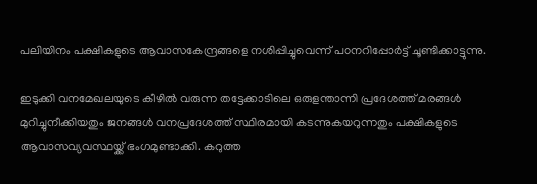പലിയിനം പക്ഷികളുടെ ആവാസകേന്ദ്രങ്ങളെ നശിപ്പിച്ചുവെന്ന് പഠനറിപ്പോര്‍ട്ട് ചൂണ്ടിക്കാട്ടുന്നു.

ഇടുക്കി വനമേഖലയുടെ കീഴില്‍ വരുന്ന തട്ടേക്കാടിലെ ഒരുളന്താന്നി പ്രദേശത്ത് മരങ്ങള്‍ മുറിച്ചുനീക്കിയതും ജനങ്ങള്‍ വനപ്രദേശത്ത് സ്ഥിരമായി കടന്നുകയറുന്നതും പക്ഷികളുടെ ആവാസവ്യവസ്ഥയ്ക്ക് ഭംഗമുണ്ടാക്കി. കറുത്ത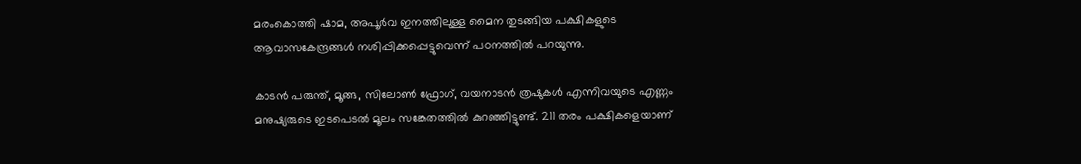മരംകൊത്തി ഷാമ, അപൂര്‍വ ഇനത്തിലുള്ള മൈന തുടങ്ങിയ പക്ഷികളുടെ ആവാസകേന്ദ്രങ്ങള്‍ നശിപ്പിക്കപ്പെട്ടുവെന്ന് പഠനത്തില്‍ പറയുന്നു.

കാടന്‍ പരുന്ത്, മൂങ്ങ, സിലോണ്‍ ഫ്രോഗ്, വയനാടന്‍ ത്രഷുകള്‍ എന്നിവയുടെ എണ്ണം മനുഷ്യരുടെ ഇടപെടല്‍ മൂലം സങ്കേതത്തില്‍ കുറഞ്ഞിട്ടുണ്ട്. 211 തരം പക്ഷികളെയാണ്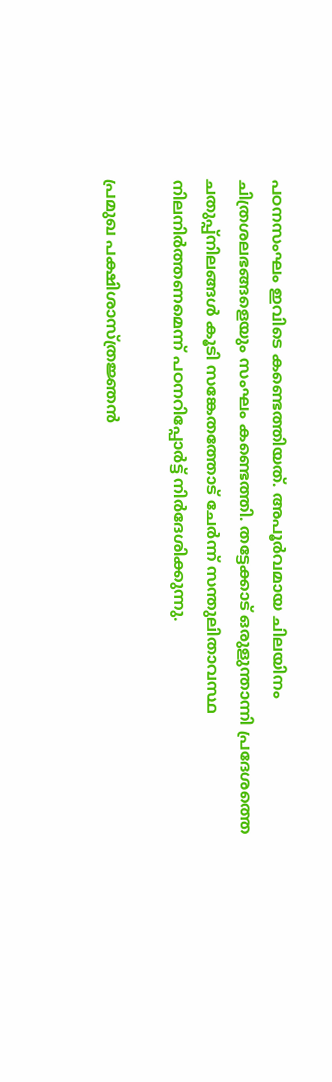പഠനസംഘം ഇവിടെ കണ്ടെത്തിയത്. അപൂര്‍വമായ ചിലയിനം ചിത്രശലഭങ്ങളെയും സംഘം കണ്ടെത്തി. തട്ടേക്കാട് ഒരുളുന്താന്നി പ്രദേശത്തെ ചതുപ്പ്നിലങ്ങള്‍ കൂടി സങ്കേതത്തോട് ചേര്‍ന്ന് സന്തുലിതാവസ്ഥ നിലനിര്‍ത്തണമെന്ന് പഠനറിപ്പോര്‍ട്ട് നിര്‍ദേശിക്കുന്നു.

പ്രമുഖ പക്ഷിശാസ്ത്രജ്ഞന്‍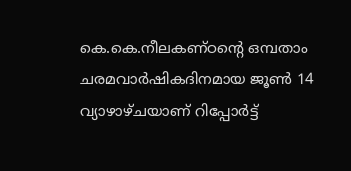കെ.കെ.നീലകണ്ഠന്റെ ഒമ്പതാം ചരമവാര്‍ഷികദിനമായ ജൂണ്‍ 14 വ്യാഴാഴ്ചയാണ് റിപ്പോര്‍ട്ട്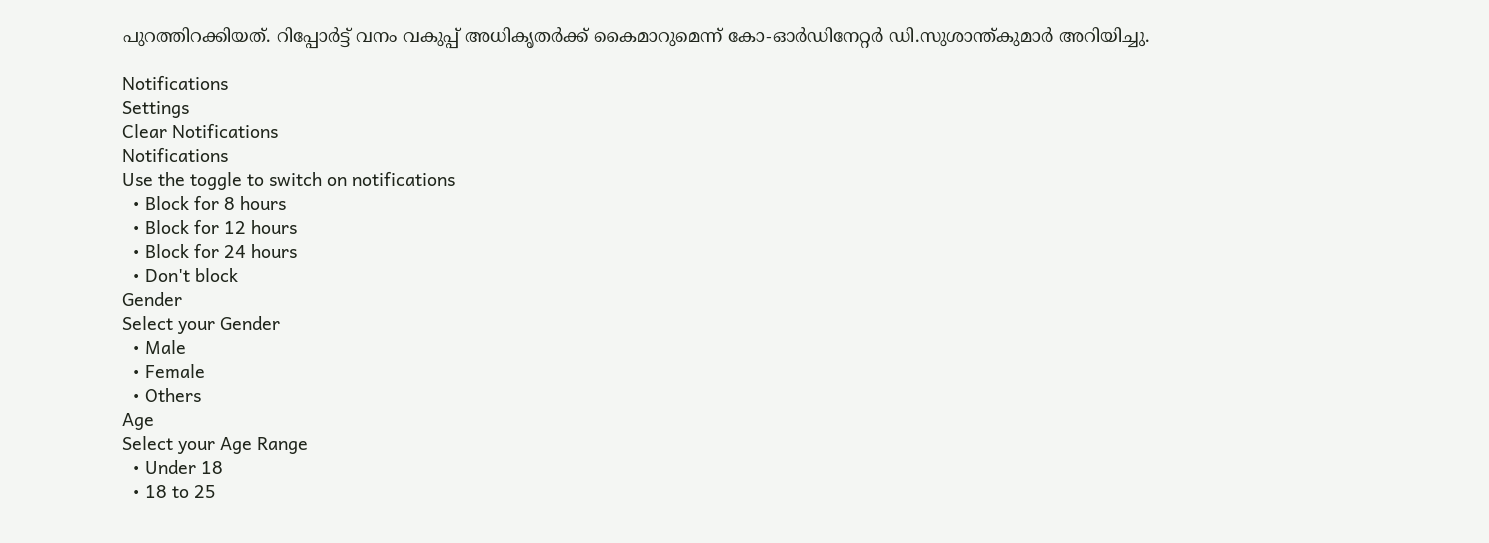പുറത്തിറക്കിയത്. റിപ്പോര്‍ട്ട് വനം വകുപ്പ് അധികൃതര്‍ക്ക് കൈമാറുമെന്ന് കോ-ഓര്‍ഡിനേറ്റര്‍ ഡി.സുശാന്ത്കുമാര്‍ അറിയിച്ചു.

Notifications
Settings
Clear Notifications
Notifications
Use the toggle to switch on notifications
  • Block for 8 hours
  • Block for 12 hours
  • Block for 24 hours
  • Don't block
Gender
Select your Gender
  • Male
  • Female
  • Others
Age
Select your Age Range
  • Under 18
  • 18 to 25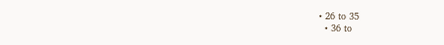• 26 to 35
  • 36 to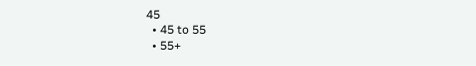45
  • 45 to 55
  • 55+